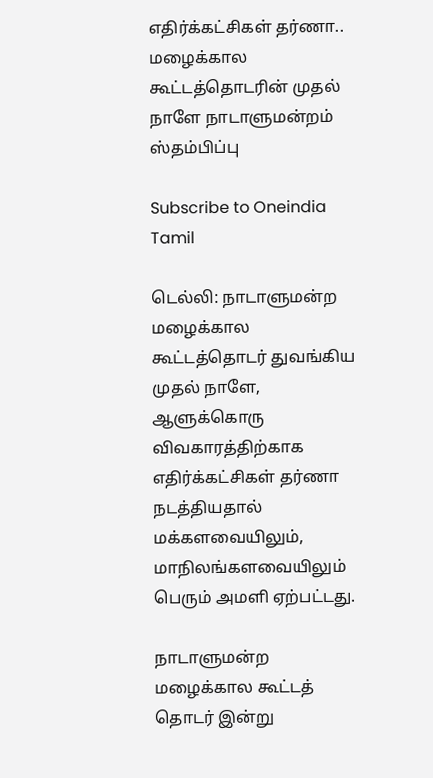எதிர்க்கட்சிகள் தர்ணா.. மழைக்கால கூட்டத்தொடரின் முதல் நாளே நாடாளுமன்றம் ஸ்தம்பிப்பு

Subscribe to Oneindia Tamil

டெல்லி: நாடாளுமன்ற மழைக்கால கூட்டத்தொடர் துவங்கிய முதல் நாளே, ஆளுக்கொரு விவகாரத்திற்காக எதிர்க்கட்சிகள் தர்ணா நடத்தியதால் மக்களவையிலும், மாநிலங்களவையிலும் பெரும் அமளி ஏற்பட்டது.

நாடாளுமன்ற மழைக்கால கூட்டத் தொடர் இன்று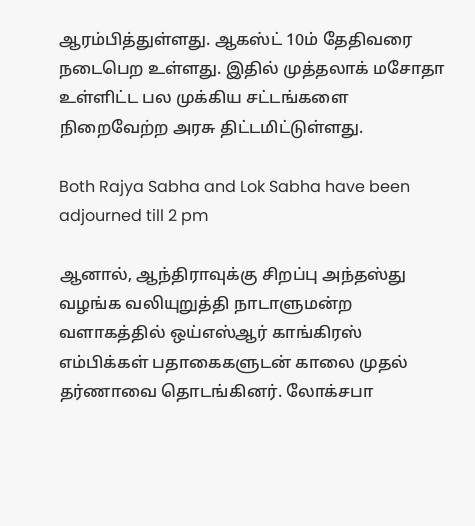ஆரம்பித்துள்ளது. ஆகஸ்ட் 10ம் தேதிவரை நடைபெற உள்ளது. இதில் முத்தலாக் மசோதா உள்ளிட்ட பல முக்கிய சட்டங்களை நிறைவேற்ற அரசு திட்டமிட்டுள்ளது.

Both Rajya Sabha and Lok Sabha have been adjourned till 2 pm

ஆனால், ஆந்திராவுக்கு சிறப்பு அந்தஸ்து வழங்க வலியுறுத்தி நாடாளுமன்ற வளாகத்தில் ஒய்எஸ்ஆர் காங்கிரஸ் எம்பிக்கள் பதாகைகளுடன் காலை முதல் தர்ணாவை தொடங்கினர். லோக்சபா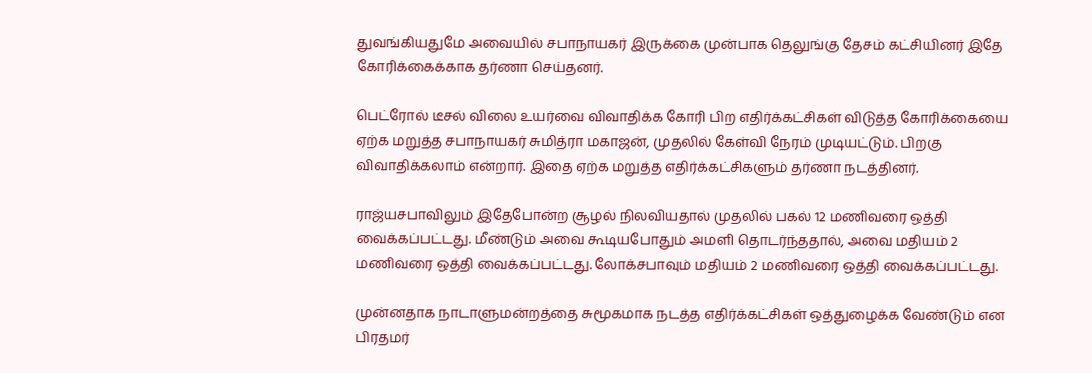துவங்கியதுமே அவையில் சபாநாயகர் இருக்கை முன்பாக தெலுங்கு தேசம் கட்சியினர் இதே கோரிக்கைக்காக தர்ணா செய்தனர்.

பெட்ரோல் டீசல் விலை உயர்வை விவாதிக்க கோரி பிற எதிர்க்கட்சிகள் விடுத்த கோரிக்கையை ஏற்க மறுத்த சபாநாயகர் சுமித்ரா மகாஜன், முதலில் கேள்வி நேரம் முடியட்டும். பிறகு விவாதிக்கலாம் என்றார். இதை ஏற்க மறுத்த எதிர்க்கட்சிகளும் தர்ணா நடத்தினர்.

ராஜ்யசபாவிலும் இதேபோன்ற சூழல் நிலவியதால் முதலில் பகல் 12 மணிவரை ஒத்தி வைக்கப்பட்டது. மீண்டும் அவை கூடியபோதும் அமளி தொடர்ந்ததால், அவை மதியம் 2 மணிவரை ஒத்தி வைக்கப்பட்டது. லோக்சபாவும் மதியம் 2 மணிவரை ஒத்தி வைக்கப்பட்டது.

முன்னதாக நாடாளுமன்றத்தை சுமூகமாக நடத்த எதிர்க்கட்சிகள் ஒத்துழைக்க வேண்டும் என பிரதமர்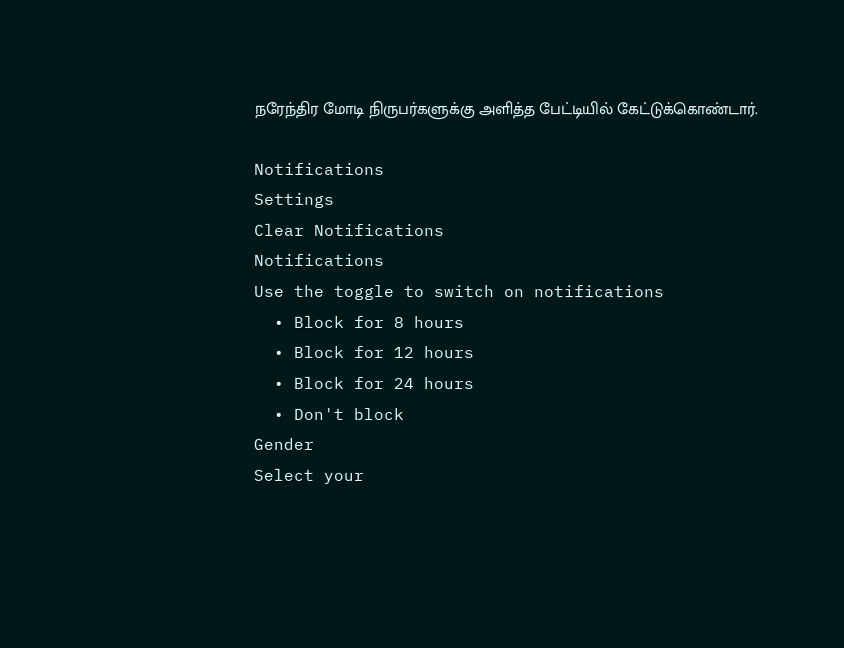நரேந்திர மோடி நிருபர்களுக்கு அளித்த பேட்டியில் கேட்டுக்கொண்டார்.

Notifications
Settings
Clear Notifications
Notifications
Use the toggle to switch on notifications
  • Block for 8 hours
  • Block for 12 hours
  • Block for 24 hours
  • Don't block
Gender
Select your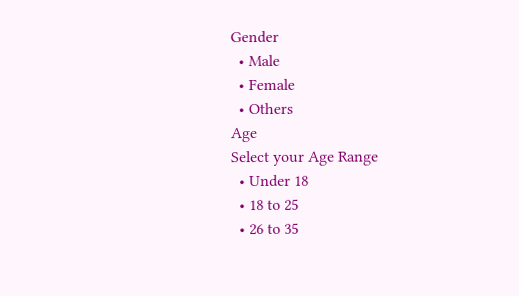Gender
  • Male
  • Female
  • Others
Age
Select your Age Range
  • Under 18
  • 18 to 25
  • 26 to 35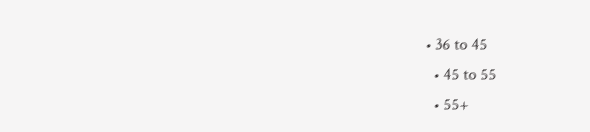• 36 to 45
  • 45 to 55
  • 55+